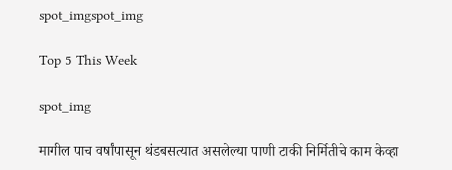spot_imgspot_img

Top 5 This Week

spot_img

मागील पाच वर्षांपासून थंडबसत्यात असलेल्या पाणी टाकी निर्मितीचे काम केव्हा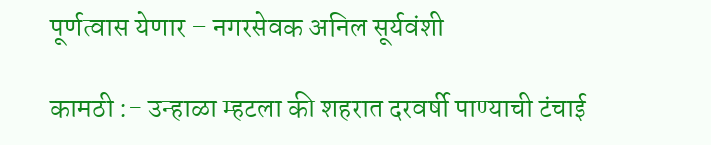पूर्णत्वास येणार – नगरसेवक अनिल सूर्यवंशी

कामठी :- उन्हाळा म्हटला की शहरात दरवर्षी पाण्याची टंचाई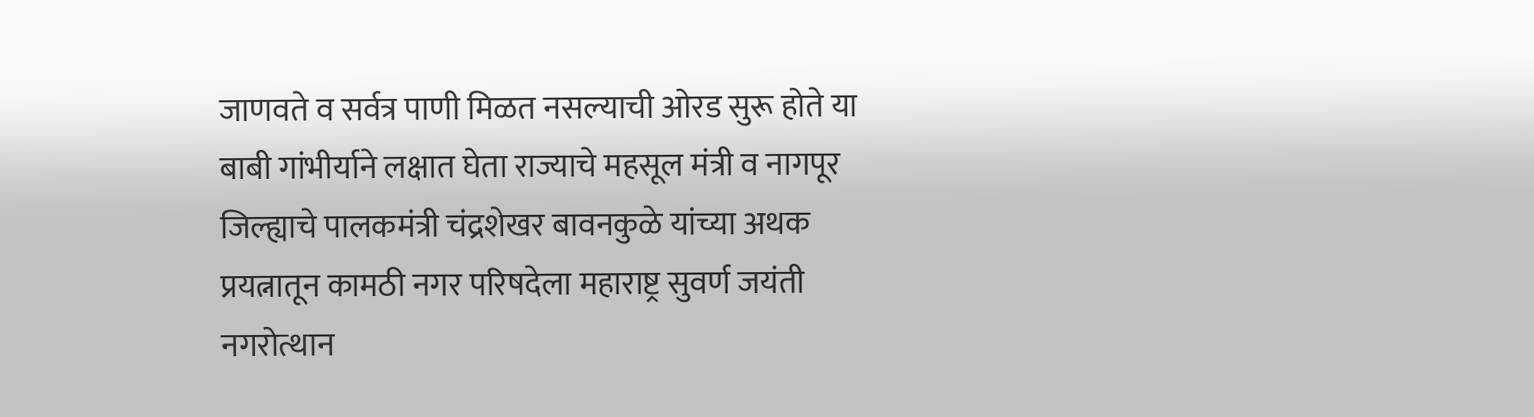जाणवते व सर्वत्र पाणी मिळत नसल्याची ओरड सुरू होते या बाबी गांभीर्याने लक्षात घेता राज्याचे महसूल मंत्री व नागपूर जिल्ह्याचे पालकमंत्री चंद्रशेखर बावनकुळे यांच्या अथक प्रयत्नातून कामठी नगर परिषदेला महाराष्ट्र सुवर्ण जयंती नगरोत्थान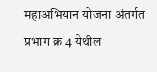महाअभियान योजना अंतर्गत प्रभाग क्र 4 येथील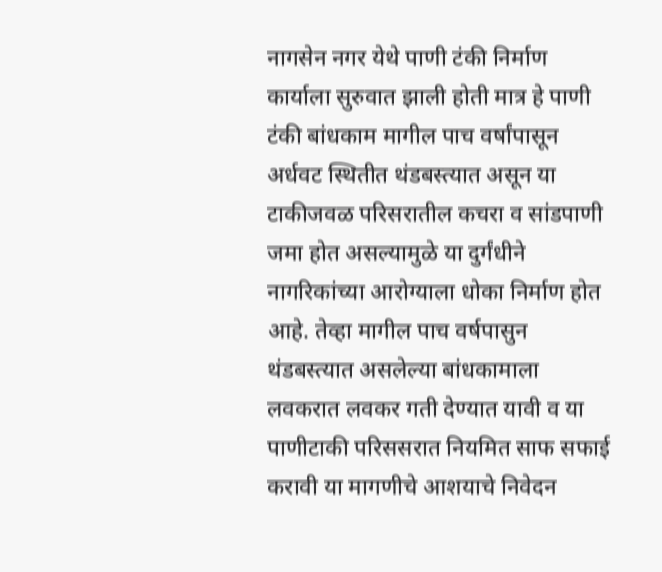नागसेन नगर येथे पाणी टंकी निर्माण कार्याला सुरुवात झाली होती मात्र हे पाणी टंकी बांधकाम मागील पाच वर्षांपासून अर्धवट स्थितीत थंडबस्त्यात असून या टाकीजवळ परिसरातील कचरा व सांडपाणी जमा होत असल्यामुळे या दुर्गंधीने नागरिकांच्या आरोग्याला धोका निर्माण होत आहे. तेव्हा मागील पाच वर्षपासुन थंडबस्त्यात असलेल्या बांधकामाला लवकरात लवकर गती देण्यात यावी व या पाणीटाकी परिससरात नियमित साफ सफाई करावी या मागणीचे आशयाचे निवेदन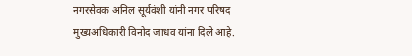नगरसेवक अनिल सूर्यवंशी यांनी नगर परिषद मुख्यअधिकारी विनोद जाधव यांना दिले आहे.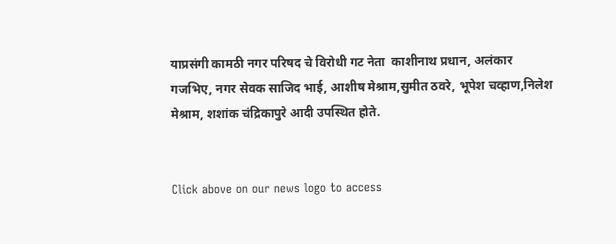याप्रसंगी कामठी नगर परिषद चे विरोधी गट नेता  काशीनाथ प्रधान, अलंकार गजभिए, नगर सेवक साजिद भाई, आशीष मेश्राम,सुमीत ठवरे, भूपेश चव्हाण,निलेश मेश्राम, शशांक चंद्रिकापुरे आदी उपस्थित होते.


Click above on our news logo to access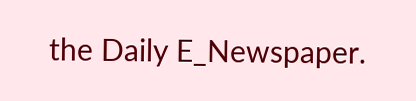the Daily E_Newspaper.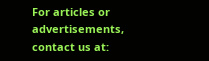For articles or advertisements, contact us at: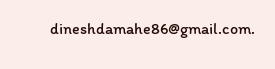dineshdamahe86@gmail.com.